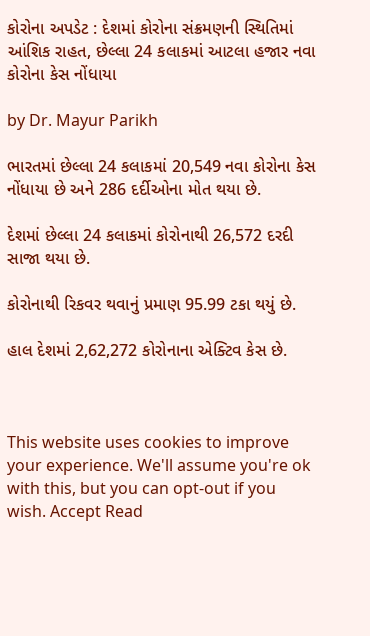કોરોના અપડેટ : દેશમાં કોરોના સંક્રમણની સ્થિતિમાં આંશિક રાહત, છેલ્લા 24 કલાકમાં આટલા હજાર નવા કોરોના કેસ નોંધાયા

by Dr. Mayur Parikh

ભારતમાં છેલ્લા 24 કલાકમાં 20,549 નવા કોરોના કેસ નોંધાયા છે અને 286 દર્દીઓના મોત થયા છે.

દેશમાં છેલ્લા 24 કલાકમાં કોરોનાથી 26,572 દરદી સાજા થયા છે.

કોરોનાથી રિકવર થવાનું પ્રમાણ 95.99 ટકા થયું છે.

હાલ દેશમાં 2,62,272 કોરોનાના એક્ટિવ કેસ છે.



This website uses cookies to improve your experience. We'll assume you're ok with this, but you can opt-out if you wish. Accept Read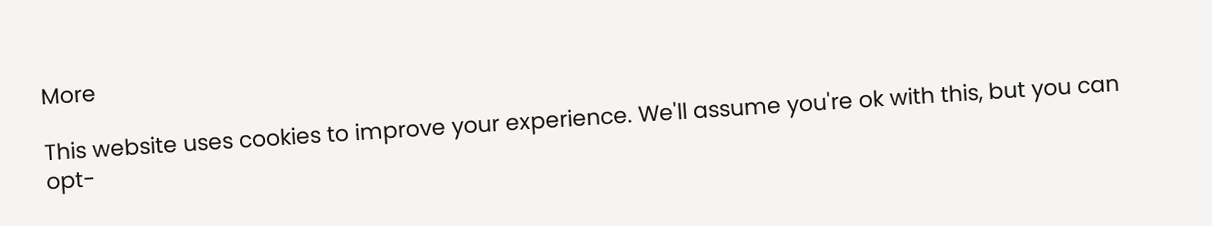More

This website uses cookies to improve your experience. We'll assume you're ok with this, but you can opt-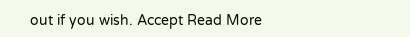out if you wish. Accept Read More